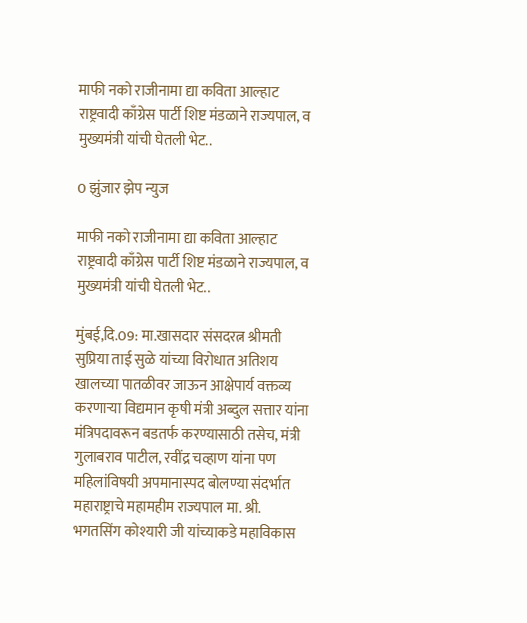माफी नको राजीनामा द्या कविता आल्हाट राष्ट्रवादी काँग्रेस पार्टी शिष्ट मंडळाने राज्यपाल, व मुख्यमंत्री यांची घेतली भेट..

0 झुंजार झेप न्युज

माफी नको राजीनामा द्या कविता आल्हाट राष्ट्रवादी काँग्रेस पार्टी शिष्ट मंडळाने राज्यपाल, व मुख्यमंत्री यांची घेतली भेट..

मुंबई,दि.09: मा.खासदार संसदरत्न श्रीमती सुप्रिया ताई सुळे यांच्या विरोधात अतिशय खालच्या पातळीवर जाऊन आक्षेपार्य वक्तव्य करणाऱ्या विद्यमान कृषी मंत्री अब्दुल सत्तार यांना मंत्रिपदावरून बडतर्फ करण्यासाठी तसेच, मंत्री गुलाबराव पाटील, रवींद्र चव्हाण यांना पण महिलांविषयी अपमानास्पद बोलण्या संदर्भात महाराष्ट्राचे महामहीम राज्यपाल मा. श्री. भगतसिंग कोश्यारी जी यांच्याकडे महाविकास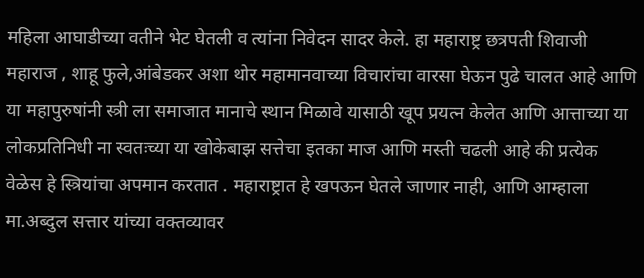महिला आघाडीच्या वतीने भेट घेतली व त्यांना निवेदन सादर केले. हा महाराष्ट्र छत्रपती शिवाजी महाराज , शाहू फुले,आंबेडकर अशा थोर महामानवाच्या विचारांचा वारसा घेऊन पुढे चालत आहे आणि या महापुरुषांनी स्त्री ला समाजात मानाचे स्थान मिळावे यासाठी खूप प्रयत्न केलेत आणि आत्ताच्या या लोकप्रतिनिधी ना स्वतःच्या या खोकेबाझ सत्तेचा इतका माज आणि मस्ती चढली आहे की प्रत्येक वेळेस हे स्त्रियांचा अपमान करतात . महाराष्ट्रात हे खपऊन घेतले जाणार नाही, आणि आम्हाला मा.अब्दुल सत्तार यांच्या वक्तव्यावर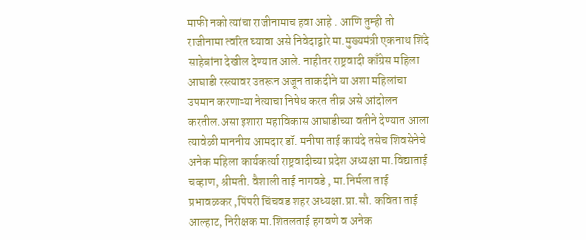माफी नको त्यांचा राजीनामाच हवा आहे . आणि तुम्ही तो राजीनामा त्वरित घ्यावा असे निवेदाद्वारे मा.मुख्यमंत्री एकनाथ शिंदे साहेबांना देखील देण्यात आले. नाहीतर राष्ट्रवादी काँग्रेस महिला आघाडी रस्त्यावर उतरून अजून ताकदीने या अशा महिलांचा उपमान करणाऱ्या नेत्याचा निषेध करत तीव्र असे आंदोलन करतील.असा इशारा महाविकास आघाडीच्या वतीने देण्यात आला त्यावेळी माननीय आमदार डॉ. मनीषा ताई कायंदे तसेच शिवसेनेचे अनेक महिला कार्यकर्त्या राष्ट्रवादीच्या प्रदेश अध्यक्षा मा.विद्याताई चव्हाण, श्रीमती. वैशाली ताई नागवडे , मा.निर्मला ताई प्रभावळकर ,पिंपरी चिंचवड शहर अध्यक्षा.प्रा.सौ. कविता ताई आल्हाट, निरीक्षक मा.शितलताई हगवणे व अनेक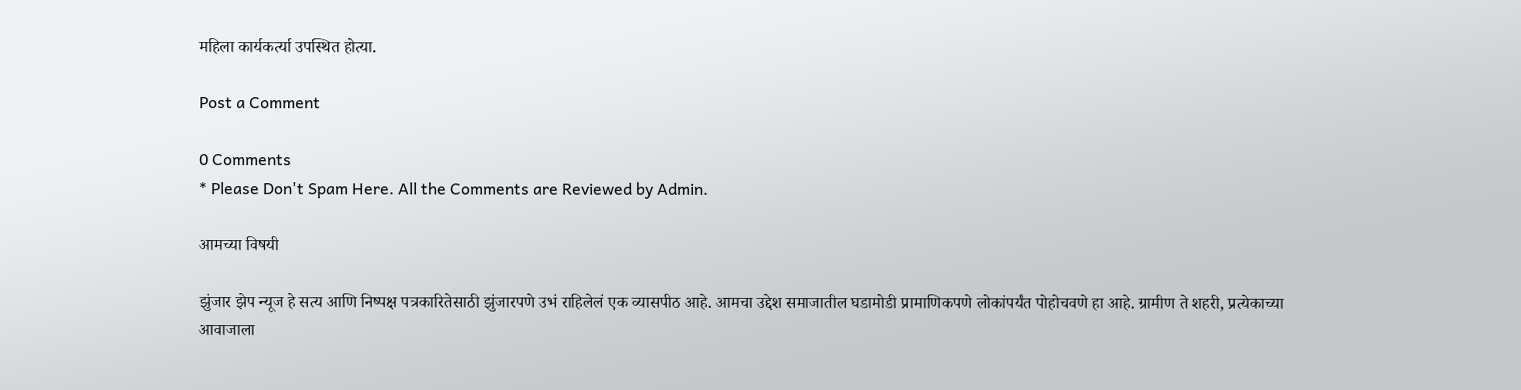महिला कार्यकर्त्या उपस्थित होत्या.

Post a Comment

0 Comments
* Please Don't Spam Here. All the Comments are Reviewed by Admin.

आमच्या विषयी

झुंजार झेप न्यूज हे सत्य आणि निष्पक्ष पत्रकारितेसाठी झुंजारपणे उभं राहिलेलं एक व्यासपीठ आहे. आमचा उद्देश समाजातील घडामोडी प्रामाणिकपणे लोकांपर्यंत पोहोचवणे हा आहे. ग्रामीण ते शहरी, प्रत्येकाच्या आवाजाला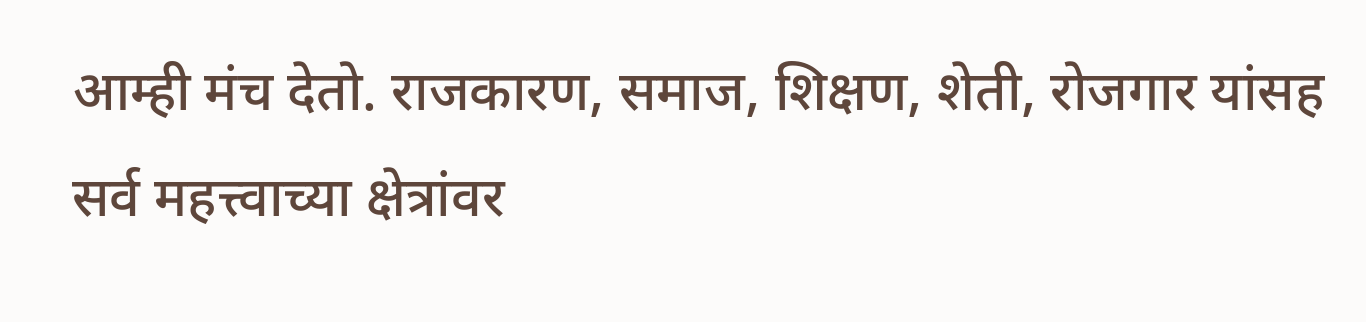आम्ही मंच देतो. राजकारण, समाज, शिक्षण, शेती, रोजगार यांसह सर्व महत्त्वाच्या क्षेत्रांवर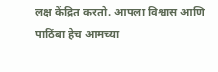लक्ष केंद्रित करतो. आपला विश्वास आणि पाठिंबा हेच आमच्या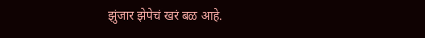झुंजार झेपेचं खरं बळ आहे.